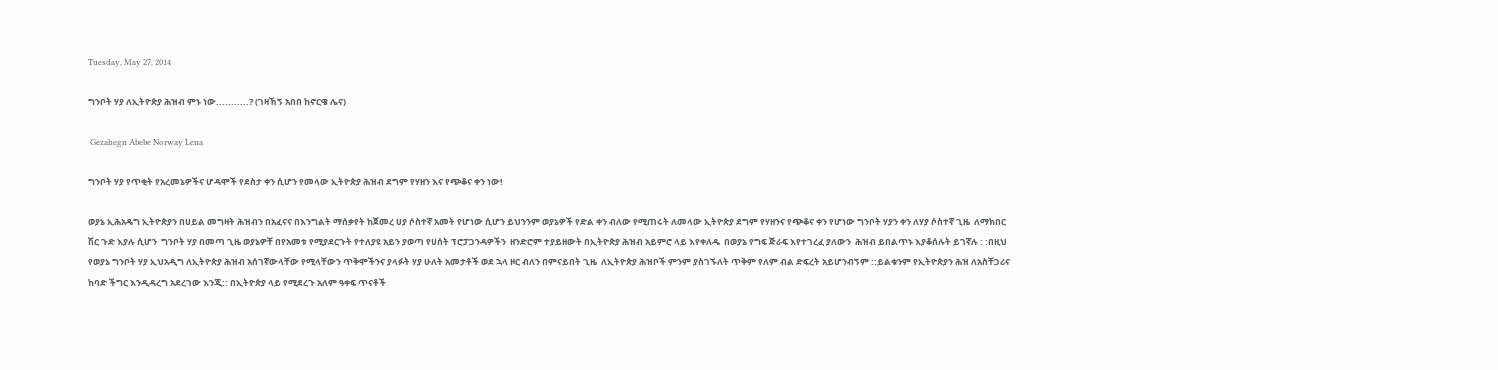Tuesday, May 27, 2014

ግንቦት ሃያ ለኢትዮጵያ ሕዝብ ምኑ ነው...........? (ገዛኸኝ አበበ ከኖርዌ ሌና)

 Gezahegn Abebe Norway Lena

ግንቦት ሃያ የጥቂት የአረመኔዎችና ሆዳሞች የደስታ ቀን ሲሆን የመላው ኢትዮጵያ ሕዝብ ደግም የሃዘን እና የጭቆና ቀን ነው!

ወያኔ ኢሕአዴግ ኢትዮጵያን በሀይል መግዛት ሕዝብን በአፈናና በእንግልት ማሰቃየት ከጀመረ ሀያ ሶስተኛ አመት የሆነው ሲሆን ይህንንም ወያኔዎች የድል ቀን ብለው የሚጠሩት ለመላው ኢትዮጵያ ደግም የሃዘንና የጭቆና ቀን የሆነው ግንቦት ሃያን ቀን ለሃያ ሶስተኛ ጊዜ  ለማክበር ሽር ጉድ እያሉ ሲሆን  ግንቦት ሃያ በመጣ ጊዜ ወያኔዎቸ በየአመቱ የሚያደርጉት የተለያዩ አይን ያወጣ የሀሰት ፕሮፓጋንዳዎችን  ዘንድሮም ተያይዘውት በኢትዮጵያ ሕዝብ አይምሮ ላይ እየቀለዱ  በወያኔ የግፍ ጅራፍ እየተገረፈ ያለውን  ሕዝብ ይበልጥኑ እያቆሰሉት ይገኛሉ : :በዚህ የወያኔ ግንቦት ሃያ ኢህአዲግ ለኢትዮጵያ ሕዝብ አሰገኛውላቸው የሚላቸውን ጥቅሞችንና ያላፉት ሃያ ሁለት አመታቶች ወደ ኋላ ዞር ብለን በምናይበት ጊዜ  ለኢትዮጵያ ሕዝቦች ምንም ያስገኙለት ጥቅም የለም ብል ድፍረት አይሆንብኝም ::ይልቁንም የኢትዮጵያን ሕዝ ለአስቸጋሪና ከባድ ችግር እንዲዳረግ አደረገው እንጂ:: በኢትዮጵያ ላይ የሚደረጉ አለም ዓቀፍ ጥናቶች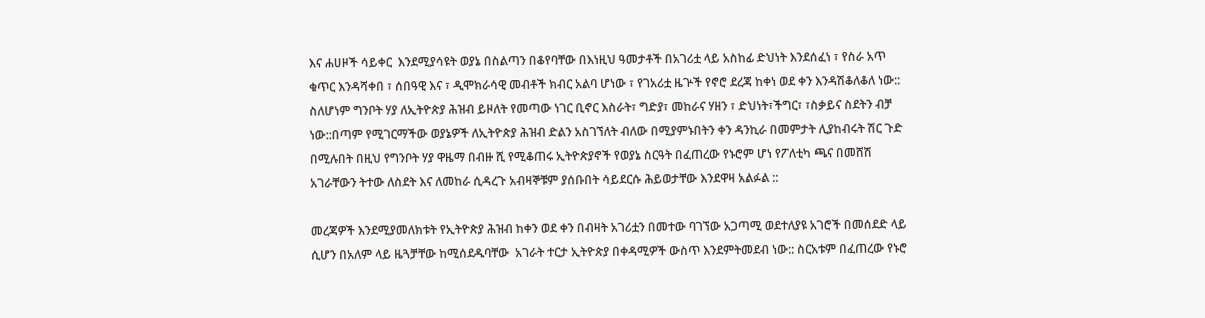እና ሐሀዞች ሳይቀር  እንደሚያሳዩት ወያኔ በስልጣን በቆየባቸው በእነዚህ ዓመታቶች በአገሪቷ ላይ አስከፊ ድህነት እንደሰፈነ ፣ የስራ አጥ ቁጥር እንዳሻቀበ ፣ ሰበዓዊ እና ፣ ዲሞክራሳዊ መብቶች ክብር አልባ ሆነው ፣ የገአሪቷ ዜጕች የኖሮ ደረጃ ከቀነ ወደ ቀን እንዳሽቆለቆለ ነው:: ስለሆነም ግንቦት ሃያ ለኢትዮጵያ ሕዝብ ይዞለት የመጣው ነገር ቢኖር እስራት፣ ግድያ፣ መከራና ሃዘን ፣ ድህነት፣ችግር፣ ፣ስቃይና ስደትን ብቻ ነው::በጣም የሚገርማችው ወያኔዎች ለኢትዮጵያ ሕዝብ ድልን አስገኘለት ብለው በሚያምኑበትን ቀን ዳንኪራ በመምታት ሊያከብሩት ሽር ጉድ በሚሉበት በዚህ የግንቦት ሃያ ዋዜማ በብዙ ሺ የሚቆጠሩ ኢትዮጵያኖች የወያኔ ስርዓት በፈጠረው የኑሮም ሆነ የፖለቲካ ጫና በመሸሽ አገራቸውን ትተው ለስደት እና ለመከራ ሲዳረጉ አብዛኞቹም ያሰቡበት ሳይደርሱ ሕይወታቸው እንደዋዛ አልፉል ::

መረጃዎች እንደሚያመለክቱት የኢትዮጵያ ሕዝብ ከቀን ወደ ቀን በብዛት አገሪቷን በመተው ባገኘው አጋጣሚ ወደተለያዩ አገሮች በመሰደድ ላይ ሲሆን በአለም ላይ ዜጓቻቸው ከሚሰደዱባቸው  አገራት ተርታ ኢትዮጵያ በቀዳሚዎች ውስጥ እንደምትመደብ ነው:: ስርአቱም በፈጠረው የኑሮ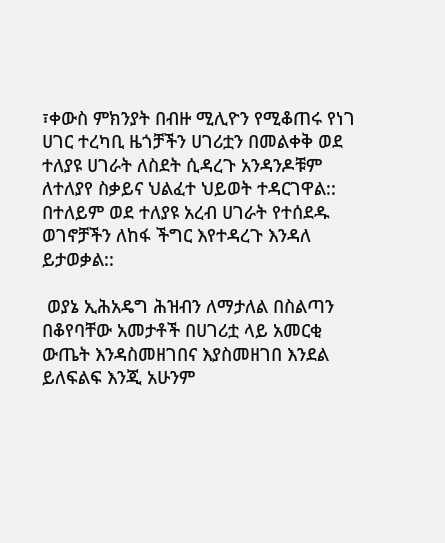፣ቀውስ ምክንያት በብዙ ሚሊዮን የሚቆጠሩ የነገ ሀገር ተረካቢ ዜጎቻችን ሀገሪቷን በመልቀቅ ወደ ተለያዩ ሀገራት ለስደት ሲዳረጉ አንዳንዶቹም ለተለያየ ስቃይና ህልፈተ ህይወት ተዳርገዋል:: በተለይም ወደ ተለያዩ አረብ ሀገራት የተሰደዱ ወገኖቻችን ለከፋ ችግር እየተዳረጉ እንዳለ ይታወቃል::

 ወያኔ ኢሕአዴግ ሕዝብን ለማታለል በስልጣን በቆየባቸው አመታቶች በሀገሪቷ ላይ አመርቂ ውጤት እንዳስመዘገበና እያስመዘገበ እንደል ይለፍልፍ እንጂ አሁንም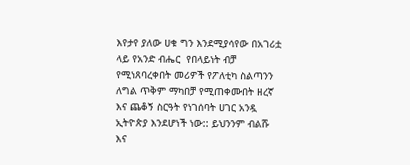እየታየ ያለው ሀቁ ግን እንደሚያሳየው በአገሪቷ ላይ የአንድ ብሔር  የበላይነት ብቻ የሚነጸባረቀበት መሪዎች የፖለቲካ ስልጣንን ለግል ጥቅም ማካበቻ የሚጠቀሙበት ዘረኛ እና ጨቆኝ ስርዓት የነገሰባት ሀገር አንዷ ኢትዮጵያ እንደሆነች ነው:: ይህንንም ብልሹ እና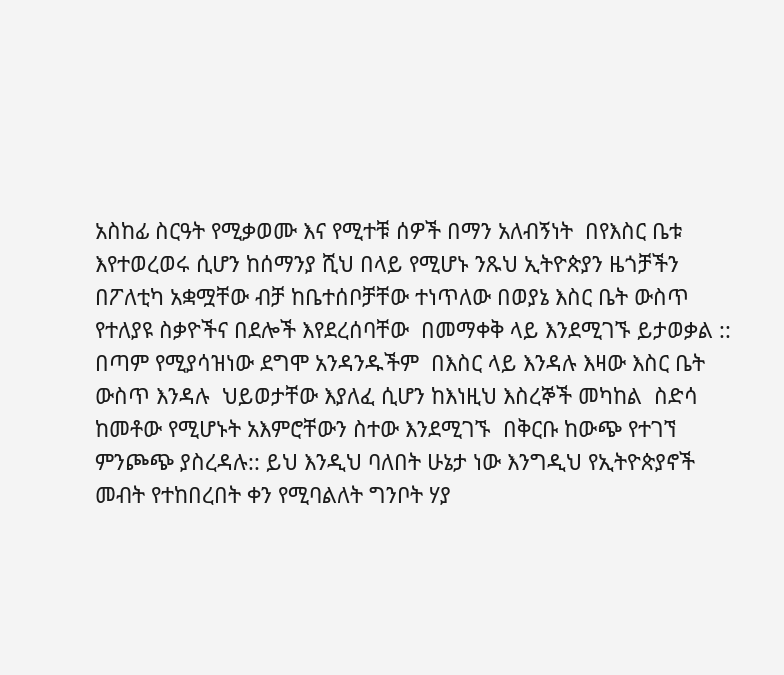አስከፊ ስርዓት የሚቃወሙ እና የሚተቹ ሰዎች በማን አለብኝነት  በየእስር ቤቱ እየተወረወሩ ሲሆን ከሰማንያ ሺህ በላይ የሚሆኑ ንጹህ ኢትዮጵያን ዜጎቻችን  በፖለቲካ አቋሟቸው ብቻ ከቤተሰቦቻቸው ተነጥለው በወያኔ እስር ቤት ውስጥ  የተለያዩ ስቃዮችና በደሎች እየደረሰባቸው  በመማቀቅ ላይ እንደሚገኙ ይታወቃል :: በጣም የሚያሳዝነው ደግሞ አንዳንዱችም  በእስር ላይ እንዳሉ እዛው እስር ቤት ውስጥ እንዳሉ  ህይወታቸው እያለፈ ሲሆን ከእነዚህ እስረኞች መካከል  ስድሳ ከመቶው የሚሆኑት አእምሮቸውን ስተው እንደሚገኙ  በቅርቡ ከውጭ የተገኘ ምንጮጭ ያስረዳሉ:: ይህ እንዲህ ባለበት ሁኔታ ነው እንግዲህ የኢትዮጵያኖች መብት የተከበረበት ቀን የሚባልለት ግንቦት ሃያ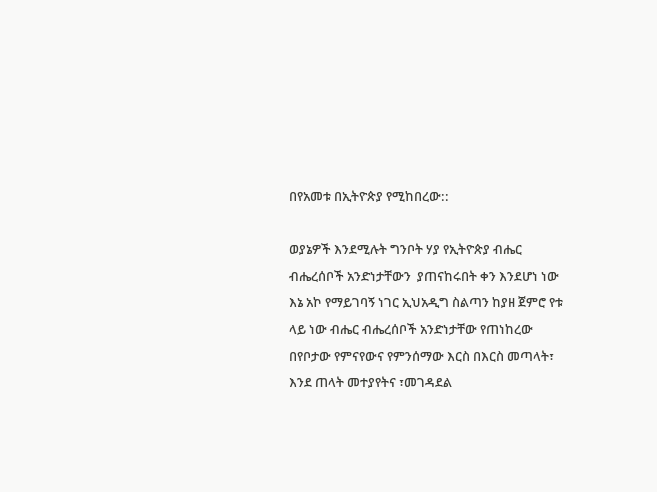በየአመቱ በኢትዮጵያ የሚከበረው::

ወያኔዎች እንደሚሉት ግንቦት ሃያ የኢትዮጵያ ብሔር ብሔረሰቦች አንድነታቸውን  ያጠናከሩበት ቀን እንደሆነ ነው እኔ አኮ የማይገባኝ ነገር ኢህአዲግ ስልጣን ከያዘ ጀምሮ የቱ ላይ ነው ብሔር ብሔረሰቦች አንድነታቸው የጠነከረው በየቦታው የምናየውና የምንሰማው እርስ በእርስ መጣላት፣ እንደ ጠላት መተያየትና ፣መገዳደል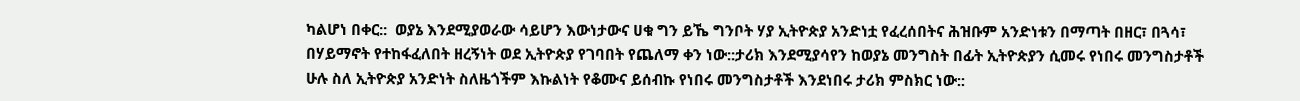ካልሆነ በቀር::  ወያኔ እንደሚያወራው ሳይሆን እውነታውና ሀቁ ግን ይኼ ግንቦት ሃያ ኢትዮጵያ አንድነቷ የፈረሰበትና ሕዝቡም አንድነቱን በማጣት በዘር፣ በጓሳ፣ በሃይማኖት የተከፋፈለበት ዘረኝነት ወደ ኢትዮጵያ የገባበት የጨለማ ቀን ነው::ታሪክ እንደሚያሳየን ከወያኔ መንግስት በፊት ኢትዮጵያን ሲመሩ የነበሩ መንግስታቶች ሁሉ ስለ ኢትዮጵያ አንድነት ስለዜጎችም እኩልነት የቆሙና ይሰብኩ የነበሩ መንግስታቶች እንደነበሩ ታሪክ ምስክር ነው::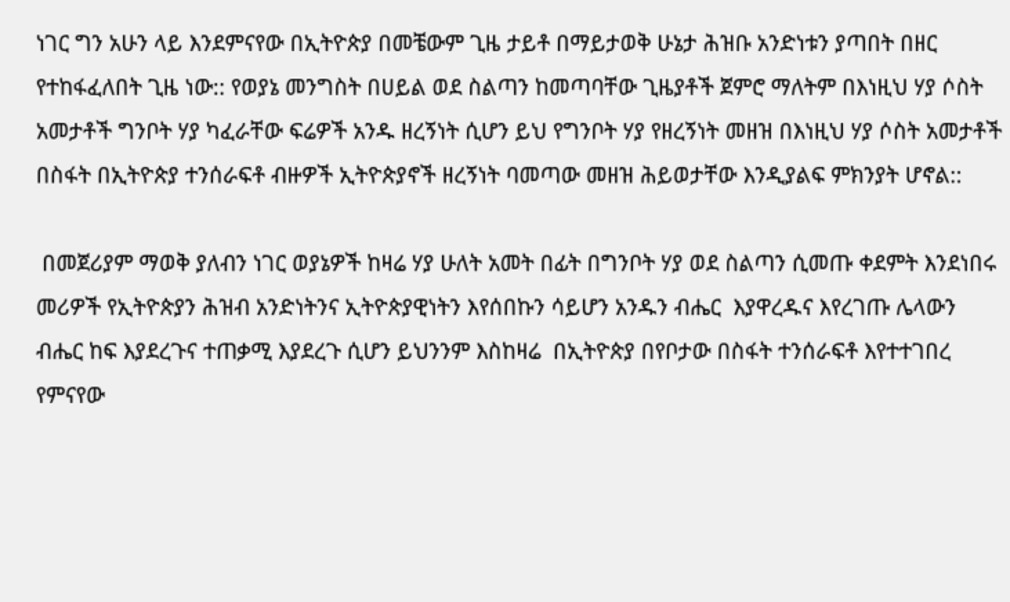ነገር ግን አሁን ላይ እንደምናየው በኢትዮጵያ በመቼውም ጊዜ ታይቶ በማይታወቅ ሁኔታ ሕዝቡ አንድነቱን ያጣበት በዘር የተከፋፈለበት ጊዜ ነው:: የወያኔ መንግስት በሀይል ወደ ስልጣን ከመጣባቸው ጊዜያቶች ጀምሮ ማለትም በእነዚህ ሃያ ሶስት አመታቶች ግንቦት ሃያ ካፈራቸው ፍሬዎች አንዱ ዘረኝነት ሲሆን ይህ የግንቦት ሃያ የዘረኝነት መዘዝ በእነዚህ ሃያ ሶስት አመታቶች በስፋት በኢትዮጵያ ተንሰራፍቶ ብዙዎች ኢትዮጵያኖች ዘረኝነት ባመጣው መዘዝ ሕይወታቸው እንዲያልፍ ምክንያት ሆኖል::

 በመጀሪያም ማወቅ ያለብን ነገር ወያኔዎች ከዛሬ ሃያ ሁለት አመት በፊት በግንቦት ሃያ ወደ ስልጣን ሲመጡ ቀደምት እንደነበሩ መሪዎች የኢትዮጵያን ሕዝብ አንድነትንና ኢትዮጵያዊነትን እየሰበኩን ሳይሆን አንዱን ብሔር  እያዋረዱና እየረገጡ ሌላውን ብሔር ከፍ እያደረጉና ተጠቃሚ እያደረጉ ሲሆን ይህንንም እስከዛሬ  በኢትዮጵያ በየቦታው በስፋት ተንሰራፍቶ እየተተገበረ የምናየው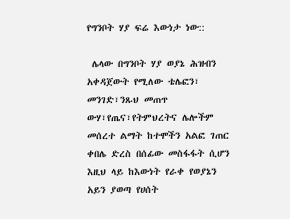የግንቦት ሃያ ፍሬ እውነታ ነው::

 ሌላው በግንቦት ሃያ ወያኔ ሕዝብን አቀዳጀውት የሚለው ቴሌፎን፣ መንገድ፣ንጹህ መጠጥ ውሃ፣የጤና፣የትምህረትና ሌሎችም መሰረተ ልማት ከተሞችን አልፎ ገጠር ቀበሌ ድረስ በሰፊው መስፋፋት ሲሆን እዚህ ላይ ከእውነት የራቀ የወያኔን አይን ያወጣ የሀሰት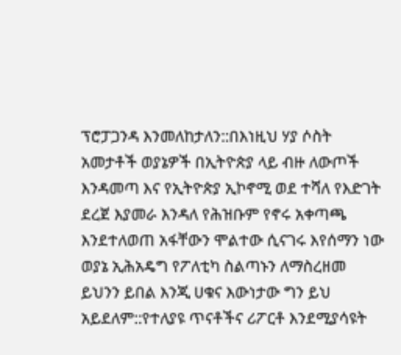ፕሮፓጋንዳ እንመለከታለን::በእነዚህ ሃያ ሶስት አመታቶች ወያኔዎች በኢትዮጵያ ላይ ብዙ ለውጦች እንዳመጣ እና የኢትዮጵያ ኢኮኖሚ ወደ ተሻለ የእድገት ደረጀ እያመራ እንዳለ የሕዝቡም የኖሩ አቀጣጫ እንደተለወጠ አፋቸውን ሞልተው ሲናገሩ እየሰማን ነው  ወያኔ ኢሕአዴግ የፖለቲካ ስልጣኑን ለማስረዘመ ይህንን ይበል እንጂ ሀቁና እውነታው ግን ይህ አይደለም::የተለያዩ ጥናቶችና ሪፖርቶ እንደሚያሳዩት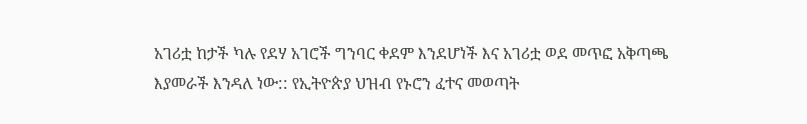አገሪቷ ከታች ካሉ የደሃ አገሮች ግንባር ቀደም እንደሆነች እና አገሪቷ ወደ መጥፎ አቅጣጫ እያመራች እንዳለ ነው:: የኢትዮጵያ ህዝብ የኑሮን ፈተና መወጣት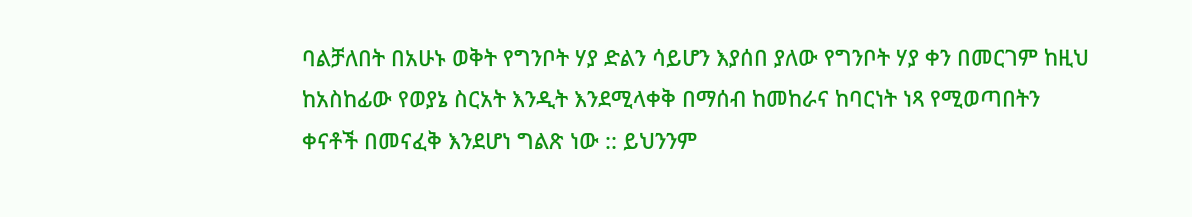ባልቻለበት በአሁኑ ወቅት የግንቦት ሃያ ድልን ሳይሆን እያሰበ ያለው የግንቦት ሃያ ቀን በመርገም ከዚህ ከአስከፊው የወያኔ ስርአት እንዲት እንደሚላቀቅ በማሰብ ከመከራና ከባርነት ነጻ የሚወጣበትን ቀናቶች በመናፈቅ እንደሆነ ግልጽ ነው :: ይህንንም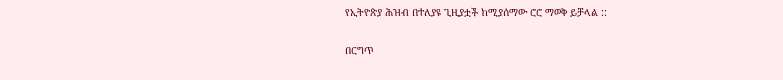የኢትዮጵያ ሕዝብ በተለያዩ ጊዚያቷች ከሚያሰማው ሮሮ ማወቅ ይቻላል ::

በርግጥ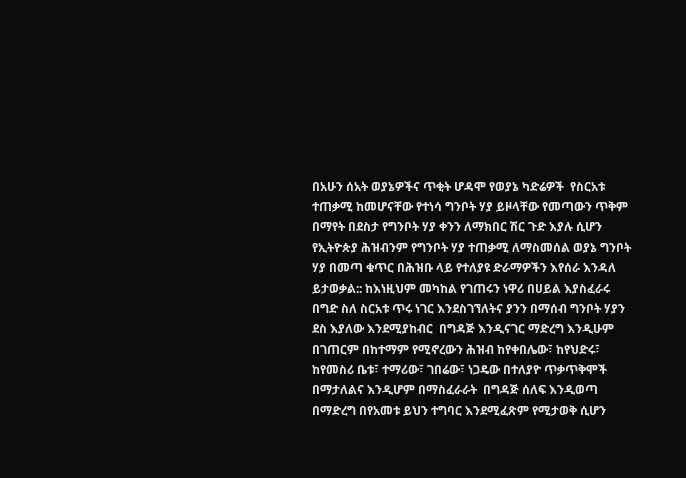በአሁን ሰአት ወያኔዎችና ጥቂት ሆዳሞ የወያኔ ካድሬዎች  የስርአቱ ተጠቃሚ ከመሆናቸው የተነሳ ግንቦት ሃያ ይዞላቸው የመጣውን ጥቅም በማየት በደስታ የግንቦት ሃያ ቀንን ለማክበር ሽር ጉድ እያሉ ሲሆን የኢትዮጵያ ሕዝብንም የግንቦት ሃያ ተጠቃሚ ለማስመሰል ወያኔ ግንቦት ሃያ በመጣ ቁጥር በሕዝቡ ላይ የተለያዩ ድራማዎችን እየሰራ እንዳለ ይታወቃል:: ከእነዚህም መካከል የገጠሩን ነዋሪ በሀይል እያስፈራሩ በግድ ስለ ስርአቱ ጥሩ ነገር እንደስገኘለትና ያንን በማሰብ ግንቦት ሃያን ደስ እያለው እንደሚያከብር  በግዳጅ እንዲናገር ማድረግ እንዲሁም በገጠርም በከተማም የሚኖረውን ሕዝብ ከየቀበሌው፣ ከየህድሩ፣ ከየመስሪ ቤቱ፣ ተማሪው፣ ገበሬው፣ ነጋዴው በተለያዮ ጥቃጥቅሞች በማታለልና እንዲሆም በማስፈራራት  በግዳጅ ሰለፍ እንዲወጣ በማድረግ በየአመቱ ይህን ተግባር እንደሚፈጽም የሚታወቅ ሲሆን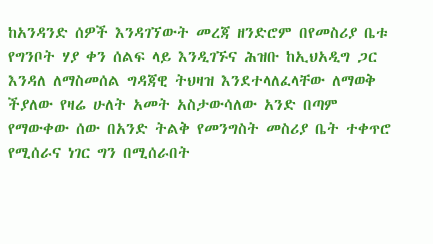ከአንዳንድ ሰዎች እንዳገኘውት መረጃ ዘንድሮም በየመስሪያ ቤቱ የግንቦት ሃያ ቀን ሰልፍ ላይ እንዲገኙና ሕዝቡ ከኢህአዲግ ጋር እንዳለ ለማስመሰል ግዳጃዊ ትህዛዝ እንደተላለፈላቸው ለማወቅ ችያለው የዛሬ ሁለት አመት አስታውሳለው አንድ በጣም የማውቀው ሰው በአንድ ትልቅ የመንግስት መስሪያ ቤት ተቀጥሮ የሚሰራና ነገር ግን በሚሰራበት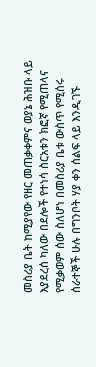መስሪያ ቤት ከሚያየው የዘር መጠቃቀምና ወያኔ ሕዝቡ ላይ እያደረሰ ካለው በደሎች የተነሳ ስርአቱን ክፎኛ የሚጠላና የሚቃወም ሰው ስለሆነ በመስሪያ ቤቱ ውስጥ የሚሰሩ ሰራተኞች ሁሉ በግንቦት ሃያ ቀን ሰልፍ ላይ እንዲገኙ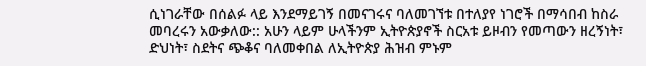ሲነገራቸው በሰልፉ ላይ እንደማይገኝ በመናገሩና ባለመገኘቱ በተለያየ ነገሮች በማሳበብ ከስራ መባረሩን አውቃለው:: አሁን ላይም ሁላችንም ኢትዮጵያኖች ስርአቱ ይዞብን የመጣውን ዘረኝነት፣ ድህነት፣ ስደትና ጭቆና ባለመቀበል ለኢትዮጵያ ሕዝብ ምኑም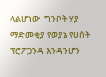ላልሆነው  ግንቦት ሃያ  ማድመቂያ የወያኔ የሀሰት  ፕሮፖጋንዳ እንዳንሆን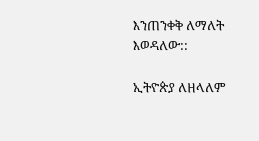እንጠንቀቅ ለማለት እወዳለው::

ኢትዮጵያ ለዘላለም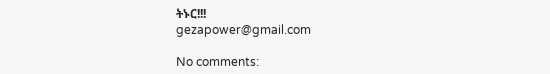ትኑር!!!
gezapower@gmail.com

No comments: